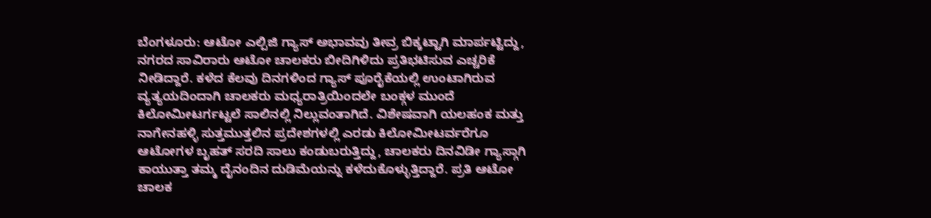ಬೆಂಗಳೂರು: ಆಟೋ ಎಲ್ಪಿಜಿ ಗ್ಯಾಸ್ ಅಭಾವವು ತೀವ್ರ ಬಿಕ್ಕಟ್ಟಾಗಿ ಮಾರ್ಪಟ್ಟಿದ್ದು, ನಗರದ ಸಾವಿರಾರು ಆಟೋ ಚಾಲಕರು ಬೀದಿಗಿಳಿದು ಪ್ರತಿಭಟಿಸುವ ಎಚ್ಚರಿಕೆ ನೀಡಿದ್ದಾರೆ. ಕಳೆದ ಕೆಲವು ದಿನಗಳಿಂದ ಗ್ಯಾಸ್ ಪೂರೈಕೆಯಲ್ಲಿ ಉಂಟಾಗಿರುವ ವ್ಯತ್ಯಯದಿಂದಾಗಿ ಚಾಲಕರು ಮಧ್ಯರಾತ್ರಿಯಿಂದಲೇ ಬಂಕ್ಗಳ ಮುಂದೆ ಕಿಲೋಮೀಟರ್ಗಟ್ಟಲೆ ಸಾಲಿನಲ್ಲಿ ನಿಲ್ಲುವಂತಾಗಿದೆ. ವಿಶೇಷವಾಗಿ ಯಲಹಂಕ ಮತ್ತು ನಾಗೇನಹಳ್ಳಿ ಸುತ್ತಮುತ್ತಲಿನ ಪ್ರದೇಶಗಳಲ್ಲಿ ಎರಡು ಕಿಲೋಮೀಟರ್ವರೆಗೂ ಆಟೋಗಳ ಬೃಹತ್ ಸರದಿ ಸಾಲು ಕಂಡುಬರುತ್ತಿದ್ದು, ಚಾಲಕರು ದಿನವಿಡೀ ಗ್ಯಾಸ್ಗಾಗಿ ಕಾಯುತ್ತಾ ತಮ್ಮ ದೈನಂದಿನ ದುಡಿಮೆಯನ್ನು ಕಳೆದುಕೊಳ್ಳುತ್ತಿದ್ದಾರೆ. ಪ್ರತಿ ಆಟೋ ಚಾಲಕ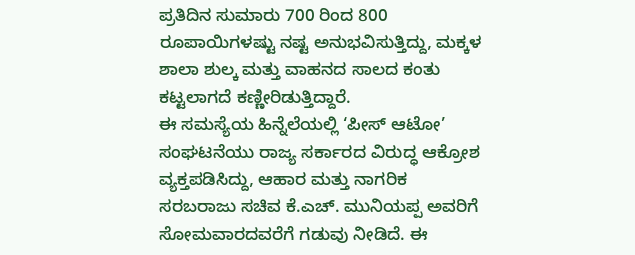ಪ್ರತಿದಿನ ಸುಮಾರು 700 ರಿಂದ 800 ರೂಪಾಯಿಗಳಷ್ಟು ನಷ್ಟ ಅನುಭವಿಸುತ್ತಿದ್ದು, ಮಕ್ಕಳ ಶಾಲಾ ಶುಲ್ಕ ಮತ್ತು ವಾಹನದ ಸಾಲದ ಕಂತು ಕಟ್ಟಲಾಗದೆ ಕಣ್ಣೀರಿಡುತ್ತಿದ್ದಾರೆ.
ಈ ಸಮಸ್ಯೆಯ ಹಿನ್ನೆಲೆಯಲ್ಲಿ ‘ಪೀಸ್ ಆಟೋ’ ಸಂಘಟನೆಯು ರಾಜ್ಯ ಸರ್ಕಾರದ ವಿರುದ್ಧ ಆಕ್ರೋಶ ವ್ಯಕ್ತಪಡಿಸಿದ್ದು, ಆಹಾರ ಮತ್ತು ನಾಗರಿಕ ಸರಬರಾಜು ಸಚಿವ ಕೆ.ಎಚ್. ಮುನಿಯಪ್ಪ ಅವರಿಗೆ ಸೋಮವಾರದವರೆಗೆ ಗಡುವು ನೀಡಿದೆ. ಈ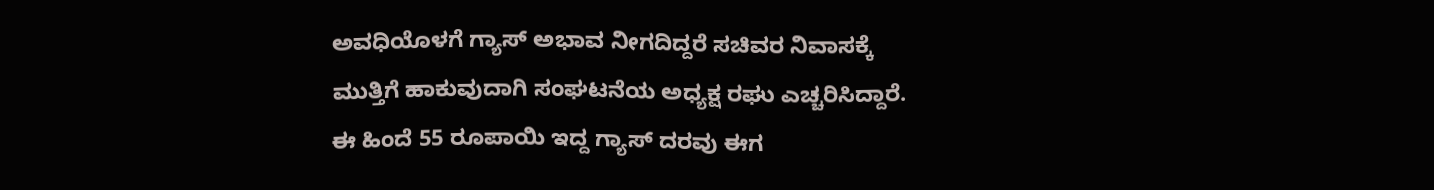ಅವಧಿಯೊಳಗೆ ಗ್ಯಾಸ್ ಅಭಾವ ನೀಗದಿದ್ದರೆ ಸಚಿವರ ನಿವಾಸಕ್ಕೆ ಮುತ್ತಿಗೆ ಹಾಕುವುದಾಗಿ ಸಂಘಟನೆಯ ಅಧ್ಯಕ್ಷ ರಘು ಎಚ್ಚರಿಸಿದ್ದಾರೆ. ಈ ಹಿಂದೆ 55 ರೂಪಾಯಿ ಇದ್ದ ಗ್ಯಾಸ್ ದರವು ಈಗ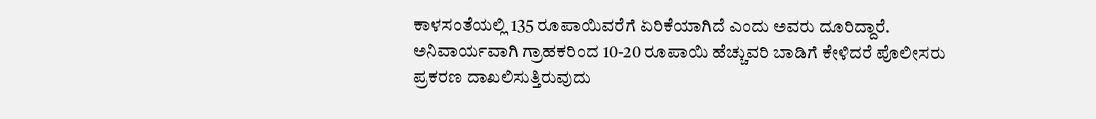ಕಾಳಸಂತೆಯಲ್ಲಿ 135 ರೂಪಾಯಿವರೆಗೆ ಏರಿಕೆಯಾಗಿದೆ ಎಂದು ಅವರು ದೂರಿದ್ದಾರೆ. ಅನಿವಾರ್ಯವಾಗಿ ಗ್ರಾಹಕರಿಂದ 10-20 ರೂಪಾಯಿ ಹೆಚ್ಚುವರಿ ಬಾಡಿಗೆ ಕೇಳಿದರೆ ಪೊಲೀಸರು ಪ್ರಕರಣ ದಾಖಲಿಸುತ್ತಿರುವುದು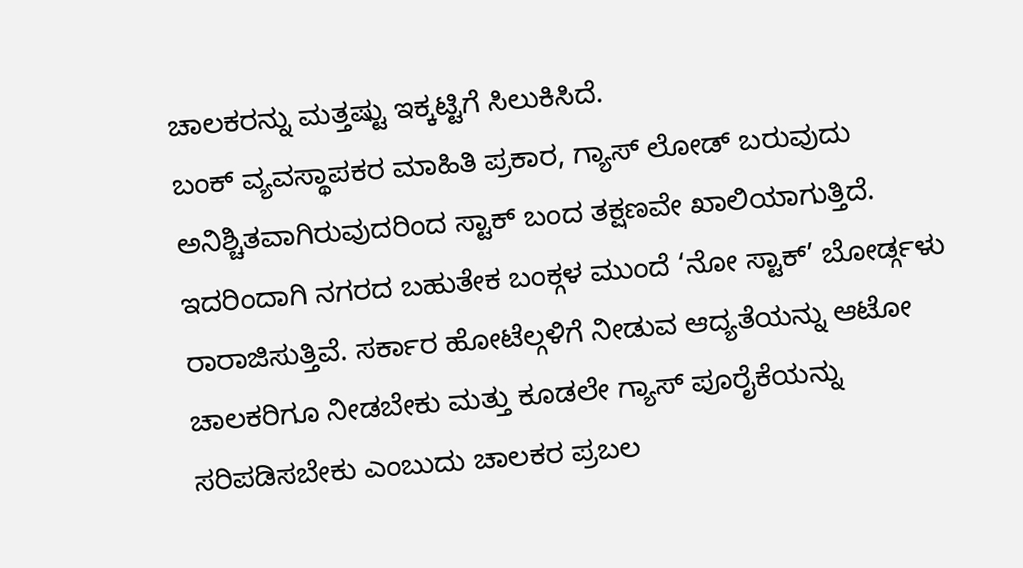ಚಾಲಕರನ್ನು ಮತ್ತಷ್ಟು ಇಕ್ಕಟ್ಟಿಗೆ ಸಿಲುಕಿಸಿದೆ.
ಬಂಕ್ ವ್ಯವಸ್ಥಾಪಕರ ಮಾಹಿತಿ ಪ್ರಕಾರ, ಗ್ಯಾಸ್ ಲೋಡ್ ಬರುವುದು ಅನಿಶ್ಚಿತವಾಗಿರುವುದರಿಂದ ಸ್ಟಾಕ್ ಬಂದ ತಕ್ಷಣವೇ ಖಾಲಿಯಾಗುತ್ತಿದೆ. ಇದರಿಂದಾಗಿ ನಗರದ ಬಹುತೇಕ ಬಂಕ್ಗಳ ಮುಂದೆ ‘ನೋ ಸ್ಟಾಕ್’ ಬೋರ್ಡ್ಗಳು ರಾರಾಜಿಸುತ್ತಿವೆ. ಸರ್ಕಾರ ಹೋಟೆಲ್ಗಳಿಗೆ ನೀಡುವ ಆದ್ಯತೆಯನ್ನು ಆಟೋ ಚಾಲಕರಿಗೂ ನೀಡಬೇಕು ಮತ್ತು ಕೂಡಲೇ ಗ್ಯಾಸ್ ಪೂರೈಕೆಯನ್ನು ಸರಿಪಡಿಸಬೇಕು ಎಂಬುದು ಚಾಲಕರ ಪ್ರಬಲ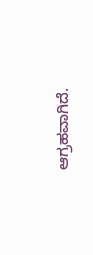ಆಗ್ರಹವಾಗಿದೆ.